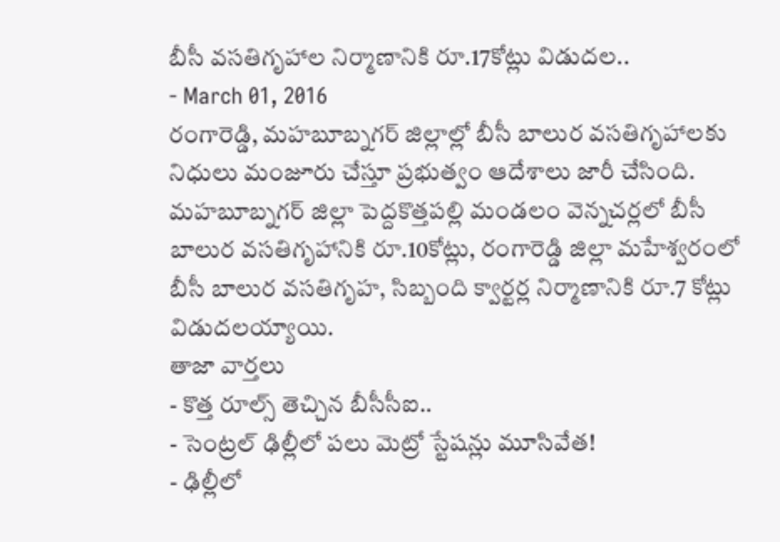బీసీ వసతిగృహాల నిర్మాణానికి రూ.17కోట్లు విడుదల..
- March 01, 2016
రంగారెడ్డి, మహబూబ్నగర్ జిల్లాల్లో బీసీ బాలుర వసతిగృహాలకు నిధులు మంజూరు చేస్తూ ప్రభుత్వం ఆదేశాలు జారీ చేసింది. మహబూబ్నగర్ జిల్లా పెద్దకొత్తపల్లి మండలం వెన్నచర్లలో బీసీ బాలుర వసతిగృహానికి రూ.10కోట్లు, రంగారెడ్డి జిల్లా మహేశ్వరంలో బీసీ బాలుర వసతిగృహ, సిబ్బంది క్వార్టర్ల నిర్మాణానికి రూ.7 కోట్లు విడుదలయ్యాయి.
తాజా వార్తలు
- కొత్త రూల్స్ తెచ్చిన బీసీసీఐ..
- సెంట్రల్ ఢిల్లీలో పలు మెట్రో స్టేషన్లు మూసివేత!
- ఢిల్లీలో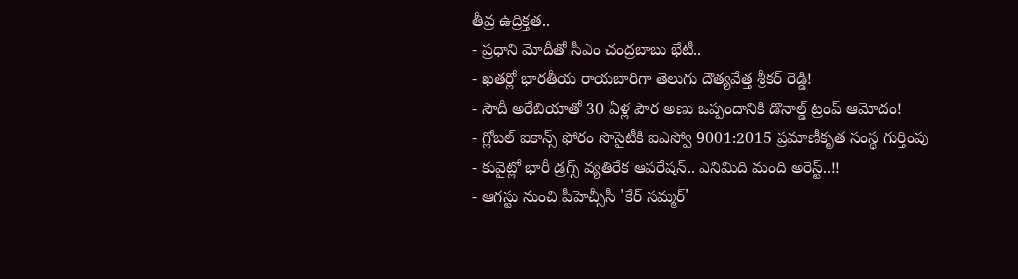తీవ్ర ఉద్రిక్తత..
- ప్రధాని మోదీతో సీఎం చంద్రబాబు భేటీ..
- ఖతర్లో భారతీయ రాయబారిగా తెలుగు దౌత్యవేత్త శ్రీకర్ రెడ్డి!
- సౌదీ అరేబియాతో 30 ఏళ్ల పౌర అణు ఒప్పందానికి డొనాల్డ్ ట్రంప్ ఆమోదం!
- గ్లోబల్ ఐకాన్స్ ఫోరం సొసైటీకి ఐఎస్వో 9001:2015 ప్రమాణీకృత సంస్థ గుర్తింపు
- కువైట్లో భారీ డ్రగ్స్ వ్యతిరేక ఆపరేషన్.. ఎనిమిది మంది అరెస్ట్..!!
- ఆగస్టు నుంచి పీహెచ్సీసీ 'కేర్ సమ్మర్'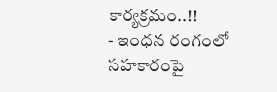కార్యక్రమం..!!
- ఇంధన రంగంలో సహకారంపై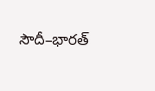సౌదీ–భారత్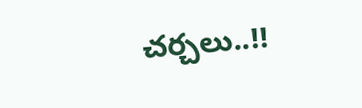చర్చలు..!!